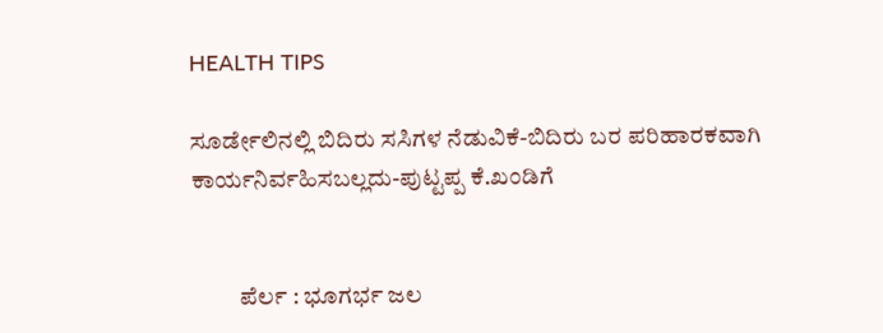HEALTH TIPS

ಸೂರ್ಡೇಲಿನಲ್ಲಿ ಬಿದಿರು ಸಸಿಗಳ ನೆಡುವಿಕೆ-ಬಿದಿರು ಬರ ಪರಿಹಾರಕವಾಗಿ ಕಾರ್ಯನಿರ್ವಹಿಸಬಲ್ಲದು-ಪುಟ್ಟಪ್ಪ ಕೆ.ಖಂಡಿಗೆ


          ಪೆರ್ಲ : ಭೂಗರ್ಭ ಜಲ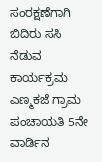ಸಂರಕ್ಷಣೆಗಾಗಿ ಬಿದಿರು ಸಸಿ ನೆಡುವ ಕಾರ್ಯಕ್ರಮ ಎಣ್ಮಕಜೆ ಗ್ರಾಮ ಪಂಚಾಯತಿ 5ನೇ ವಾರ್ಡಿನ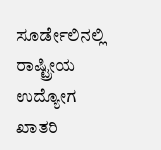ಸೂರ್ಡೇಲಿನಲ್ಲಿ ರಾಷ್ಟ್ರೀಯ ಉದ್ಯೋಗ ಖಾತರಿ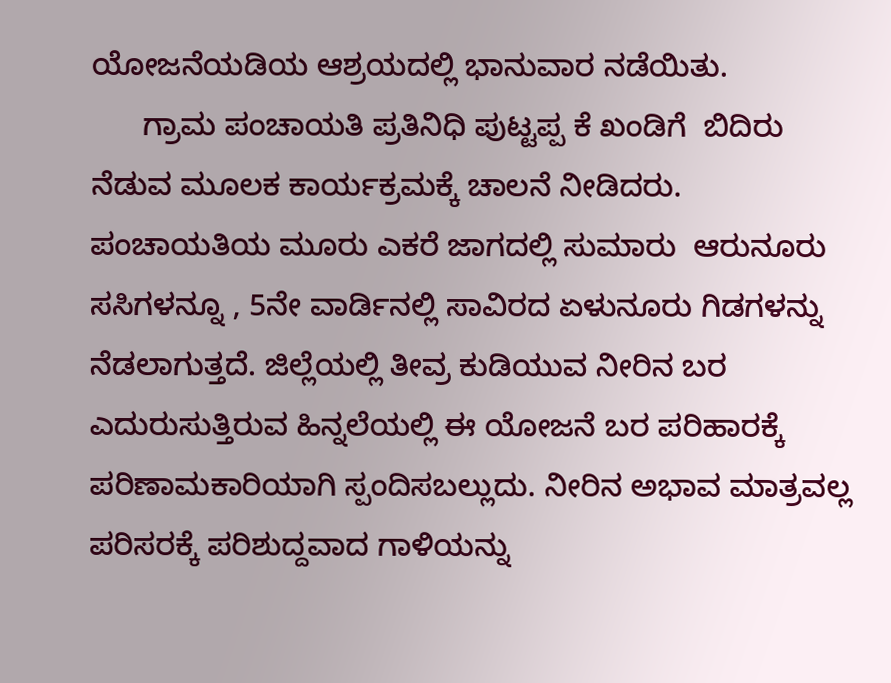ಯೋಜನೆಯಡಿಯ ಆಶ್ರಯದಲ್ಲಿ ಭಾನುವಾರ ನಡೆಯಿತು.
      ಗ್ರಾಮ ಪಂಚಾಯತಿ ಪ್ರತಿನಿಧಿ ಪುಟ್ಟಪ್ಪ ಕೆ ಖಂಡಿಗೆ  ಬಿದಿರು ನೆಡುವ ಮೂಲಕ ಕಾರ್ಯಕ್ರಮಕ್ಕೆ ಚಾಲನೆ ನೀಡಿದರು. ಪಂಚಾಯತಿಯ ಮೂರು ಎಕರೆ ಜಾಗದಲ್ಲಿ ಸುಮಾರು  ಆರುನೂರು ಸಸಿಗಳನ್ನೂ , 5ನೇ ವಾರ್ಡಿನಲ್ಲಿ ಸಾವಿರದ ಏಳುನೂರು ಗಿಡಗಳನ್ನು ನೆಡಲಾಗುತ್ತದೆ. ಜಿಲ್ಲೆಯಲ್ಲಿ ತೀವ್ರ ಕುಡಿಯುವ ನೀರಿನ ಬರ ಎದುರುಸುತ್ತಿರುವ ಹಿನ್ನಲೆಯಲ್ಲಿ ಈ ಯೋಜನೆ ಬರ ಪರಿಹಾರಕ್ಕೆ ಪರಿಣಾಮಕಾರಿಯಾಗಿ ಸ್ಪಂದಿಸಬಲ್ಲುದು. ನೀರಿನ ಅಭಾವ ಮಾತ್ರವಲ್ಲ ಪರಿಸರಕ್ಕೆ ಪರಿಶುದ್ದವಾದ ಗಾಳಿಯನ್ನು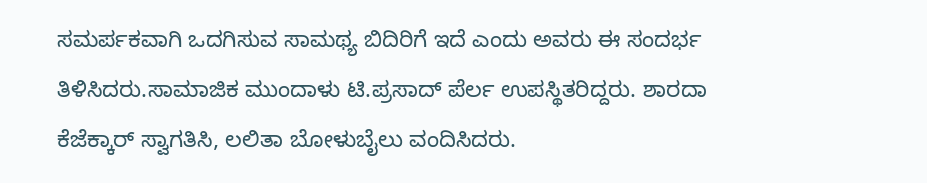ಸಮರ್ಪಕವಾಗಿ ಒದಗಿಸುವ ಸಾಮಥ್ಯ ಬಿದಿರಿಗೆ ಇದೆ ಎಂದು ಅವರು ಈ ಸಂದರ್ಭ ತಿಳಿಸಿದರು.ಸಾಮಾಜಿಕ ಮುಂದಾಳು ಟಿ.ಪ್ರಸಾದ್ ಪೆರ್ಲ ಉಪಸ್ಥಿತರಿದ್ದರು. ಶಾರದಾ ಕೆಜೆಕ್ಕಾರ್ ಸ್ವಾಗತಿಸಿ, ಲಲಿತಾ ಬೋಳುಬೈಲು ವಂದಿಸಿದರು.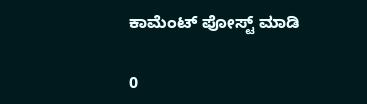ಕಾಮೆಂಟ್‌‌ ಪೋಸ್ಟ್‌ ಮಾಡಿ

0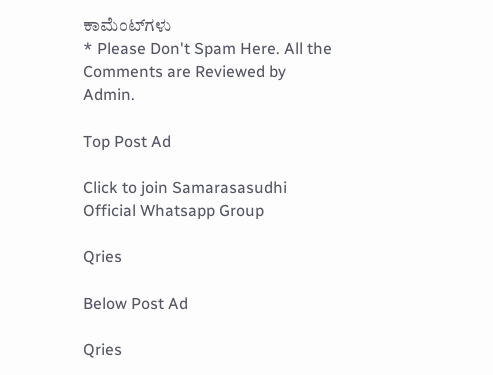ಕಾಮೆಂಟ್‌ಗಳು
* Please Don't Spam Here. All the Comments are Reviewed by Admin.

Top Post Ad

Click to join Samarasasudhi Official Whatsapp Group

Qries

Below Post Ad

Qries